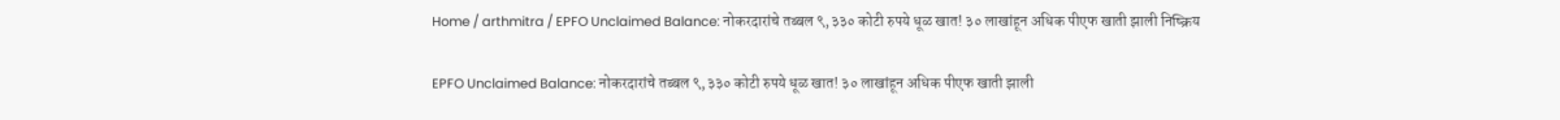Home / arthmitra / EPFO Unclaimed Balance: नोकरदारांचे तब्बल ९,३३० कोटी रुपये धूळ खात! ३० लाखांहून अधिक पीएफ खाती झाली निष्क्रिय

EPFO Unclaimed Balance: नोकरदारांचे तब्बल ९,३३० कोटी रुपये धूळ खात! ३० लाखांहून अधिक पीएफ खाती झाली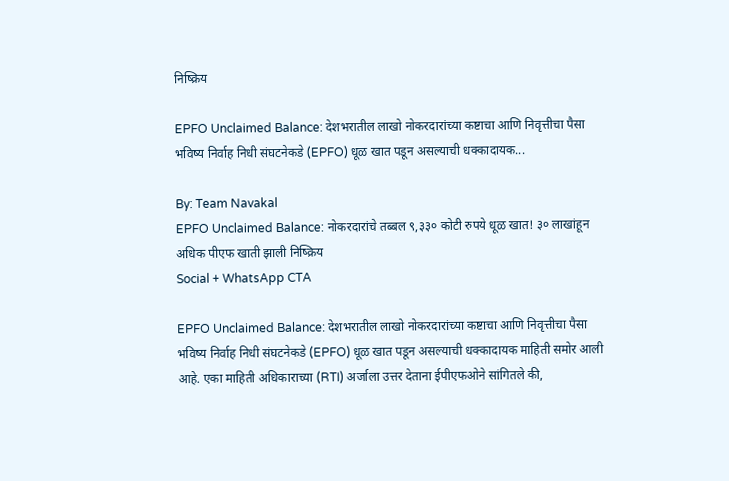निष्क्रिय

EPFO Unclaimed Balance: देशभरातील लाखो नोकरदारांच्या कष्टाचा आणि निवृत्तीचा पैसा भविष्य निर्वाह निधी संघटनेकडे (EPFO) धूळ खात पडून असल्याची धक्कादायक...

By: Team Navakal
EPFO Unclaimed Balance: नोकरदारांचे तब्बल ९,३३० कोटी रुपये धूळ खात! ३० लाखांहून अधिक पीएफ खाती झाली निष्क्रिय
Social + WhatsApp CTA

EPFO Unclaimed Balance: देशभरातील लाखो नोकरदारांच्या कष्टाचा आणि निवृत्तीचा पैसा भविष्य निर्वाह निधी संघटनेकडे (EPFO) धूळ खात पडून असल्याची धक्कादायक माहिती समोर आली आहे. एका माहिती अधिकाराच्या (RTI) अर्जाला उत्तर देताना ईपीएफओने सांगितले की,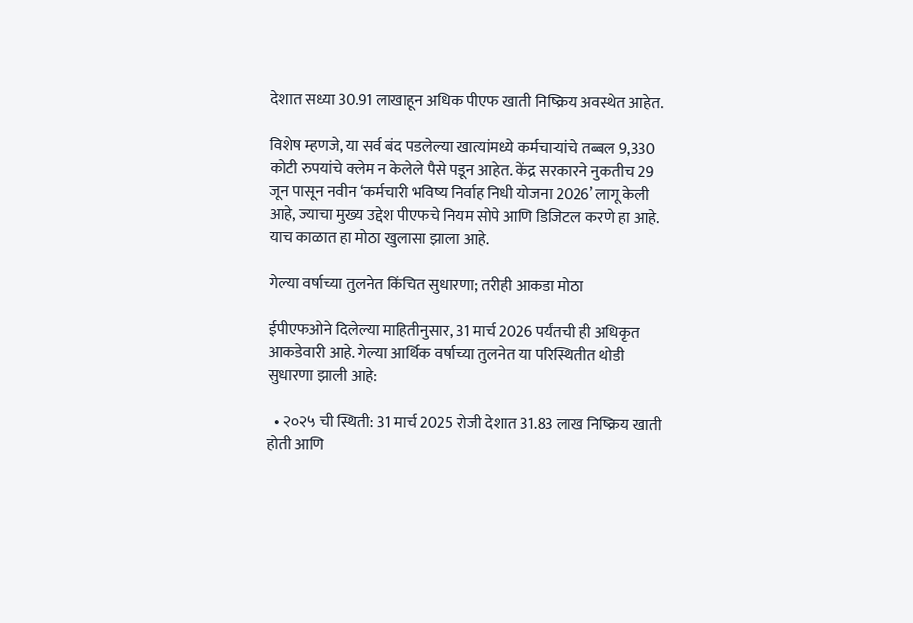देशात सध्या 30.91 लाखाहून अधिक पीएफ खाती निष्क्रिय अवस्थेत आहेत.

विशेष म्हणजे, या सर्व बंद पडलेल्या खात्यांमध्ये कर्मचाऱ्यांचे तब्बल 9,330 कोटी रुपयांचे क्लेम न केलेले पैसे पडून आहेत. केंद्र सरकारने नुकतीच 29 जून पासून नवीन ‘कर्मचारी भविष्य निर्वाह निधी योजना 2026’ लागू केली आहे, ज्याचा मुख्य उद्देश पीएफचे नियम सोपे आणि डिजिटल करणे हा आहे. याच काळात हा मोठा खुलासा झाला आहे.

गेल्या वर्षाच्या तुलनेत किंचित सुधारणा; तरीही आकडा मोठा

ईपीएफओने दिलेल्या माहितीनुसार, 31 मार्च 2026 पर्यंतची ही अधिकृत आकडेवारी आहे. गेल्या आर्थिक वर्षाच्या तुलनेत या परिस्थितीत थोडी सुधारणा झाली आहे:

  • २०२५ ची स्थिती: 31 मार्च 2025 रोजी देशात 31.83 लाख निष्क्रिय खाती होती आणि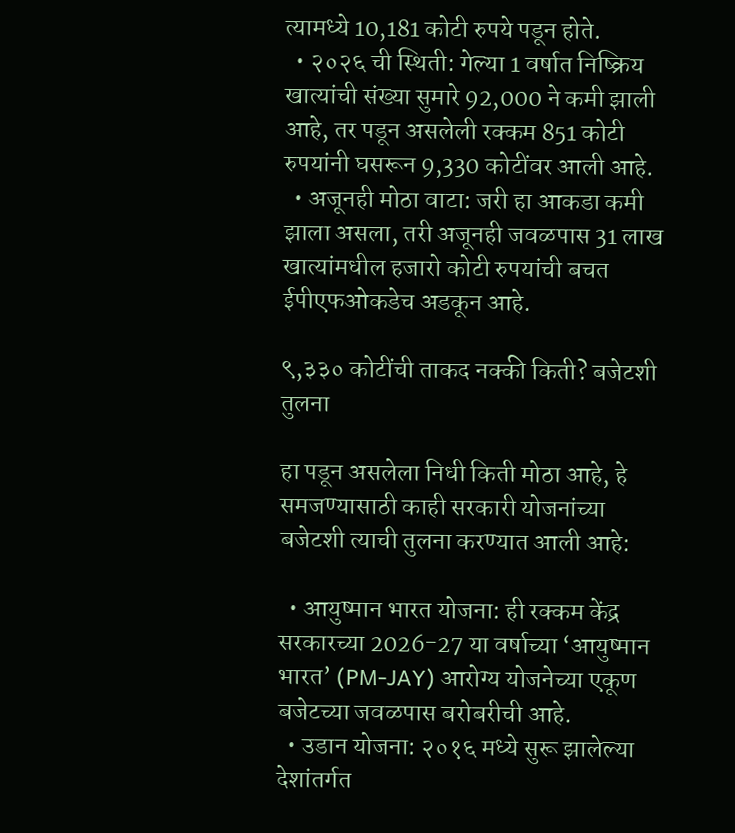त्यामध्ये 10,181 कोटी रुपये पडून होते.
  • २०२६ ची स्थिती: गेल्या 1 वर्षात निष्क्रिय खात्यांची संख्या सुमारे 92,000 ने कमी झाली आहे, तर पडून असलेली रक्कम 851 कोटी रुपयांनी घसरून 9,330 कोटींवर आली आहे.
  • अजूनही मोठा वाटा: जरी हा आकडा कमी झाला असला, तरी अजूनही जवळपास 31 लाख खात्यांमधील हजारो कोटी रुपयांची बचत ईपीएफओकडेच अडकून आहे.

९,३३० कोटींची ताकद नक्की किती? बजेटशी तुलना

हा पडून असलेला निधी किती मोठा आहे, हे समजण्यासाठी काही सरकारी योजनांच्या बजेटशी त्याची तुलना करण्यात आली आहे:

  • आयुष्मान भारत योजना: ही रक्कम केंद्र सरकारच्या 2026-27 या वर्षाच्या ‘आयुष्मान भारत’ (PM-JAY) आरोग्य योजनेच्या एकूण बजेटच्या जवळपास बरोबरीची आहे.
  • उडान योजना: २०१६ मध्ये सुरू झालेल्या देशांतर्गत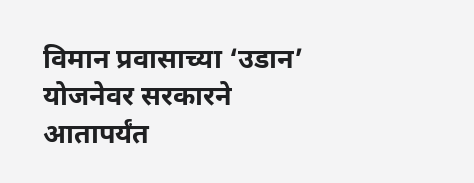विमान प्रवासाच्या ‘उडान’ योजनेवर सरकारने आतापर्यंत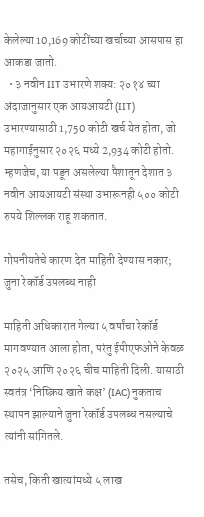केलेल्या 10,169 कोटींच्या खर्चाच्या आसपास हा आकडा जातो.
  • ३ नवीन IIT उभारणे शक्य: २०१४ च्या अंदाजानुसार एक आयआयटी (IIT) उभारण्यासाठी 1,750 कोटी खर्च येत होता, जो महागाईनुसार २०२६ मध्ये 2,934 कोटी होतो. म्हणजेच, या पडून असलेल्या पैशातून देशात ३ नवीन आयआयटी संस्था उभारूनही ५०० कोटी रुपये शिल्लक राहू शकतात.

गोपनीयतेचे कारण देत माहिती देण्यास नकार; जुना रेकॉर्ड उपलब्ध नाही

माहिती अधिकारात गेल्या ५ वर्षांचा रेकॉर्ड मागवण्यात आला होता, परंतु ईपीएफओने केवळ २०२५ आणि २०२६ चीच माहिती दिली. यासाठी स्वतंत्र ‘निष्क्रिय खाते कक्ष’ (IAC) नुकताच स्थापन झाल्याने जुना रेकॉर्ड उपलब्ध नसल्याचे त्यांनी सांगितले.

तसेच, किती खात्यांमध्ये ५ लाख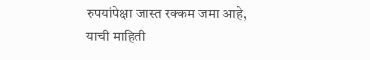रुपयांपेक्षा जास्त रक्कम जमा आहे, याची माहिती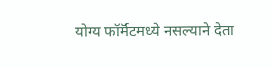योग्य फॉर्मॅटमध्ये नसल्याने देता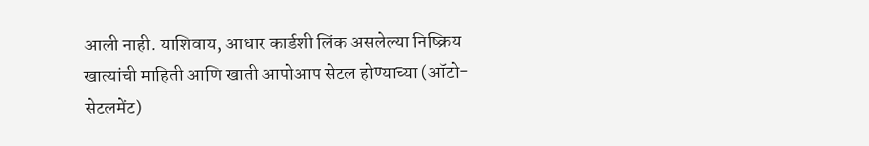आली नाही. याशिवाय, आधार कार्डशी लिंक असलेल्या निष्क्रिय खात्यांची माहिती आणि खाती आपोआप सेटल होण्याच्या (ऑटो-सेटलमेंट)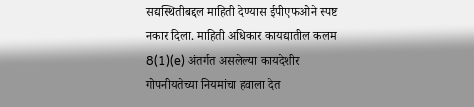सद्यस्थितीबद्दल माहिती देण्यास ईपीएफओने स्पष्ट नकार दिला. माहिती अधिकार कायद्यातील कलम 8(1)(e) अंतर्गत असलेल्या कायदेशीर गोपनीयतेच्या नियमांचा हवाला देत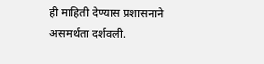ही माहिती देण्यास प्रशासनाने असमर्थता दर्शवली.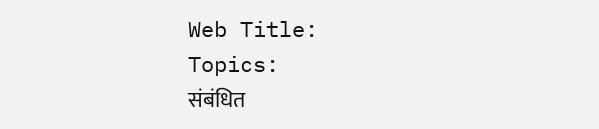Web Title:
Topics:
संबंधित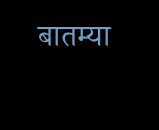बातम्या